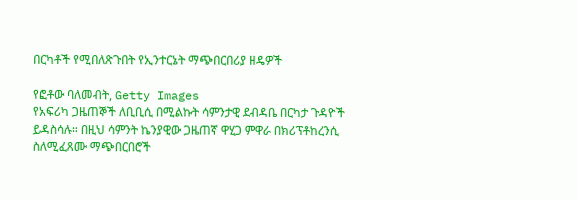በርካቶች የሚበለጽጉበት የኢንተርኔት ማጭበርበሪያ ዘዴዎች

የፎቶው ባለመብት, Getty Images
የአፍሪካ ጋዜጠኞች ለቢቢሲ በሚልኩት ሳምንታዊ ደብዳቤ በርካታ ጉዳዮች ይዳስሳሉ። በዚህ ሳምንት ኬንያዊው ጋዜጠኛ ዋሂጋ ምዋራ በክሪፕቶከረንሲ ስለሚፈጸሙ ማጭበርበሮች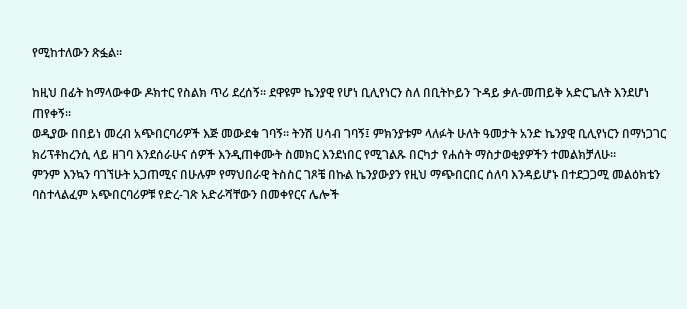የሚከተለውን ጽፏል።

ከዚህ በፊት ከማላውቀው ዶክተር የስልክ ጥሪ ደረሰኝ። ደዋዩም ኬንያዊ የሆነ ቢሊየነርን ስለ በቢትኮይን ጉዳይ ቃለ-መጠይቅ አድርጌለት እንደሆነ ጠየቀኝ።
ወዲያው በበይነ መረብ አጭበርባሪዎች እጅ መውደቁ ገባኝ። ትንሽ ሀሳብ ገባኝ፤ ምክንያቱም ላለፉት ሁለት ዓመታት አንድ ኬንያዊ ቢሊየነርን በማነጋገር ክሪፕቶከረንሲ ላይ ዘገባ እንደሰራሁና ሰዎች እንዲጠቀሙት ስመክር እንደነበር የሚገልጹ በርካታ የሐሰት ማስታወቂያዎችን ተመልክቻለሁ።
ምንም እንኳን ባገኘሁት አጋጠሚና በሁሉም የማህበራዊ ትስስር ገጾቼ በኩል ኬንያውያን የዚህ ማጭበርበር ሰለባ እንዳይሆኑ በተደጋጋሚ መልዕክቴን ባስተላልፈም አጭበርባሪዎቹ የድረ-ገጽ አድራሻቸውን በመቀየርና ሌሎች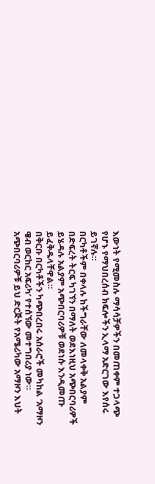እውነት የሚመስሉ ማሳሳቻዎችን በመጠቀም ተጋላጭ የሆኑ የማህበረሰብ ክፍሎችን ኢላማ አድርገው እየሰሩ ይገኛሉ።
በርካቶችም በቀላሉ ከችግራቸው ለመላቀቅ አልያም በድፍረት ትርፍ ካገኘን በማለት ወደእነዚህ አጭበርባሪዎች ይሄዳሉ አልያም አጭበርባሪዎቹ ወደነሱ እንዲመጡ ይፈቅዱላቸዋል።
በቅርቡ በርካቶችን ካጭበረበሩ አሰራሮች መካከል ‘አማዞን ዌብ ወርከር አፍሪካ’ የተሰኘው መተግበሪያ ነው። አጭበርባሪዎቹ ይህ ድርጅት የአሜሪካው አማዞን እህት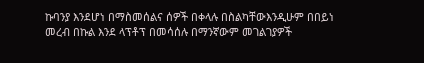ኩባንያ እንደሆነ በማስመሰልና ሰዎች በቀላሉ በስልካቸውእንዲሁም በበይነ መረብ በኩል እንደ ላፕቶፕ በመሳሰሉ በማንኛውም መገልገያዎች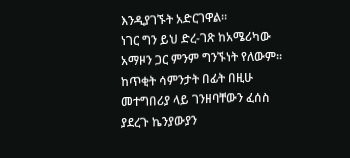እንዲያገኙት አድርገዋል።
ነገር ግን ይህ ድረ-ገጽ ከአሜሪካው አማዞን ጋር ምንም ግንኙነት የለውም።
ከጥቂት ሳምንታት በፊት በዚሁ መተግበሪያ ላይ ገንዘባቸውን ፈሰስ ያደረጉ ኬንያውያን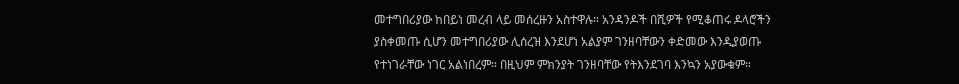መተግበሪያው ከበይነ መረብ ላይ መሰረዙን አስተዋሉ። አንዳንዶች በሺዎች የሚቆጠሩ ዶላሮችን ያስቀመጡ ሲሆን መተግበሪያው ሊሰረዝ እንደሆነ አልያም ገንዘባቸውን ቀድመው እንዲያወጡ የተነገራቸው ነገር አልነበረም። በዚህም ምክንያት ገንዘባቸው የትእንደገባ እንኳን አያውቁም።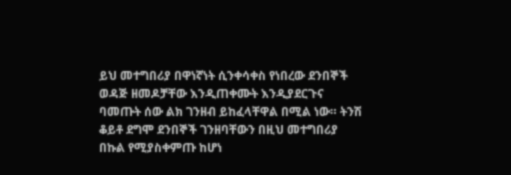ይህ መተግበሪያ በዋነኛነት ሲንቀሳቀስ የነበረው ደንበኞች ወዳጅ ዘመዶቻቸው እንዲጠቀሙት እንዲያደርጉና ባመጡት ሰው ልክ ገንዘብ ይከፈላቸዋል በሚል ነው። ትንሽ ቆይቶ ደግሞ ደንበኞች ገንዘባቸውን በዚህ መተግበሪያ በኩል የሚያስቀምጡ ከሆነ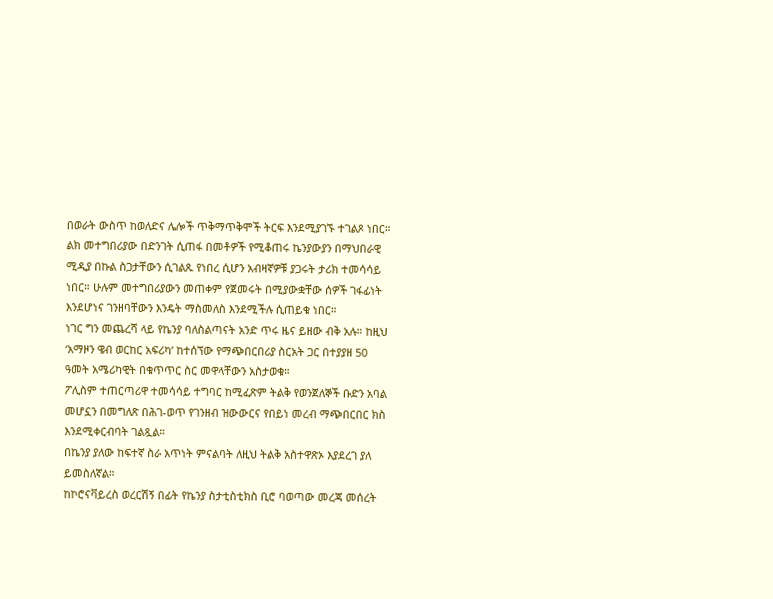በወራት ውስጥ ከወለድና ሌሎች ጥቅማጥቅሞች ትርፍ እንደሚያገኙ ተገልጾ ነበር።
ልክ መተግበሪያው በድንገት ሲጠፋ በመቶዎች የሚቆጠሩ ኬንያውያን በማህበራዊ ሚዲያ በኩል ስጋታቸውን ሲገልጹ የነበረ ሲሆን አብዛኛዎቹ ያጋሩት ታሪክ ተመሳሳይ ነበር። ሁሉም መተግበሪያውን መጠቀም የጀመሩት በሚያውቋቸው ሰዎች ገፋፊነት እንደሆነና ገንዘባቸውን እንዴት ማስመለስ እንደሚችሉ ሲጠይቁ ነበር።
ነገር ግን መጨረሻ ላይ የኬንያ ባለስልጣናት አንድ ጥሩ ዜና ይዘው ብቅ አሉ። ከዚህ ‘አማዞን ዌብ ወርከር አፍሪካ’ ከተሰኘው የማጭበርበሪያ ስርአት ጋር በተያያዘ 50 ዓመት አሜሪካዊት በቁጥጥር ስር መዋላቸውን አስታወቁ።
ፖሊስም ተጠርጣሪዋ ተመሳሳይ ተግባር ከሚፈጽም ትልቅ የወንጀለኞች ቡድን አባል መሆኗን በመግለጽ በሕገ-ወጥ የገንዘብ ዝውውርና የበይነ መረብ ማጭበርበር ክስ እንደሚቀርብባት ገልጿል።
በኬንያ ያለው ከፍተኛ ስራ አጥነት ምናልባት ለዚህ ትልቅ አስተዋጽኦ እያደረገ ያለ ይመስለኛል።
ከኮሮናቫይረስ ወረርሽኝ በፊት የኬንያ ስታቲስቲክስ ቢሮ ባወጣው መረጃ መሰረት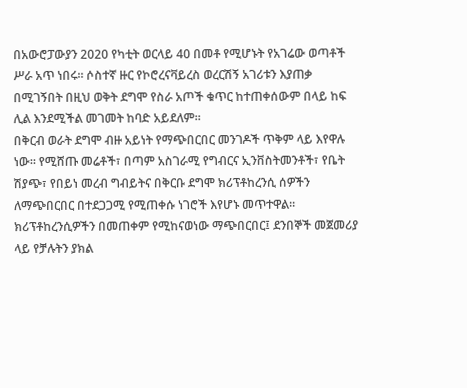በአውሮፓውያን 2020 የካቲት ወርላይ 40 በመቶ የሚሆኑት የአገሬው ወጣቶች ሥራ አጥ ነበሩ። ሶስተኛ ዙር የኮሮረናቫይረስ ወረርሽኝ አገሪቱን እያጠቃ በሚገኝበት በዚህ ወቅት ደግሞ የስራ አጦች ቁጥር ከተጠቀሰውም በላይ ከፍ ሊል እንደሚችል መገመት ከባድ አይደለም።
በቅርብ ወራት ደግሞ ብዙ አይነት የማጭበርበር መንገዶች ጥቅም ላይ እየዋሉ ነው። የሚሸጡ መሬቶች፣ በጣም አስገራሚ የግብርና ኢንቨስትመንቶች፣ የቤት ሽያጭ፣ የበይነ መረብ ግብይትና በቅርቡ ደግሞ ክሪፕቶከረንሲ ሰዎችን ለማጭበርበር በተደጋጋሚ የሚጠቀሱ ነገሮች እየሆኑ መጥተዋል።
ክሪፕቶከረንሲዎችን በመጠቀም የሚከናወነው ማጭበርበር፤ ደንበኞች መጀመሪያ ላይ የቻሉትን ያክል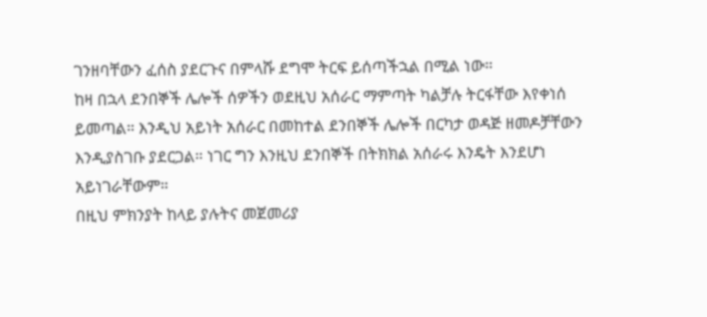ገንዘባቸውን ፈሰስ ያደርጉና በምላሹ ደግሞ ትርፍ ይሰጣችኋል በሚል ነው።
ከዛ በኋላ ደንበኞች ሌሎች ሰዎችን ወደዚህ አሰራር ማምጣት ካልቻሉ ትርፋቸው እየቀነሰ ይመጣል። እንዲህ አይነት አሰራር በመከተል ደንበኞች ሌሎች በርካታ ወዳጅ ዘመዶቻቸውን እንዲያስገቡ ያደርጋል። ነገር ግን እንዚህ ደንበኞች በትክክል አሰራሩ እንዴት እንደሆነ አይነገራቸውም።
በዚህ ምክንያት ከላይ ያሉትና መጀመሪያ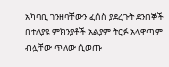አካባቢ ገንዘባቸውን ፈሰስ ያደረጉት ደንበኞች በተለያዩ ምክንያቶች አልያም ትርፉ አላዋጣም ብሏቸው ጥለው ሲወጡ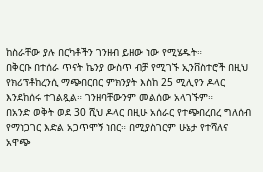ከስራቸው ያሉ በርካቶችን ገንዘብ ይዘው ነው የሚሄዱት።
በቅርቡ በተሰራ ጥናት ኬንያ ውስጥ ብቻ የሚገኙ ኢንቨስተሮች በዚህ የክሪፕቶከረንሲ ማጭበርበር ምክንያት እስከ 25 ሚሊየን ዶላር እንደከሰሩ ተገልጿል። ገንዘባቸውንም መልሰው አላገኙም።
በአንድ ወቅት ወደ 30 ሺህ ዶላር በዚሁ አሰራር የተጭበረበረ ግለሰብ የማነጋገር እድል አጋጥሞኝ ነበር። በሚያስገርም ሁኔታ የተሻለና አዋጭ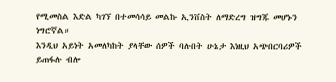የሚመስል እድል ካገኘ በተመሳሳይ መልኩ ኢንቨስት ለማድረግ ዝግጁ መሆኑን ነግሮኛል።
እንዲህ አይነት አመለካከት ያላቸው ሰዎች ባሉበት ሁኔታ እነዚህ አጭበርባሪዎች ይጠፋሉ ብሎ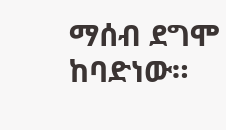ማሰብ ደግሞ ከባድነው።